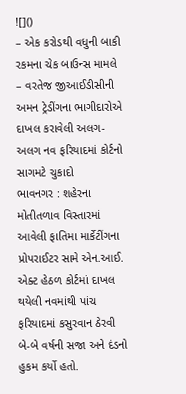![]()
– એક કરોડથી વધુની બાકી રકમના ચેક બાઉન્સ મામલે
– વરતેજ જીઆઈડીસીની અમન ટ્રેડીંગના ભાગીદારોએ દાખલ કરાવેલી અલગ-અલગ નવ ફરિયાદમાં કોર્ટનો સાગમટે ચુકાદો
ભાવનગર : શહેરના મોતીતળાવ વિસ્તારમાં આવેલી ફાતિમા માર્કેટીંગના પ્રોપરાઈટર સામે એન.આઈ. એક્ટ હેઠળ કોર્ટમાં દાખલ થયેલી નવમાંથી પાંચ ફરિયાદમાં કસુરવાન ઠેરવી બે-બે વર્ષની સજા અને દંડનો હુકમ કર્યો હતો.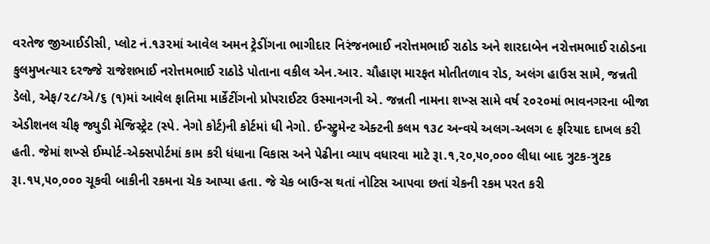વરતેજ જીઆઈડીસી, પ્લોટ નં.૧૩૨માં આવેલ અમન ટ્રેડીંગના ભાગીદાર નિરંજનભાઈ નરોત્તમભાઈ રાઠોડ અને શારદાબેન નરોત્તમભાઈ રાઠોડના કુલમુખત્યાર દરજ્જે રાજેશભાઈ નરોત્તમભાઈ રાઠોડે પોતાના વકીલ એન.આર. ચૌહાણ મારફત મોતીતળાવ રોડ, અલંગ હાઉસ સામે, જન્નતી ડેલો, એફ/૨૮/એ/૬ (૧)માં આવેલ ફાતિમા માર્કેટીંગનો પ્રોપરાઈટર ઉસ્માનગની એ. જન્નતી નામના શખ્સ સામે વર્ષ ૨૦૨૦માં ભાવનગરના બીજા એડીશનલ ચીફ જ્યુડી મેજિસ્ટ્રેટ (સ્પે. નેગો કોર્ટ)ની કોર્ટમાં ધી નેગો. ઈન્સ્ટ્રુમેન્ટ એક્ટની કલમ ૧૩૮ અન્વયે અલગ-અલગ ૯ ફરિયાદ દાખલ કરી હતી. જેમાં શખ્સે ઈમ્પોર્ટ-એક્સપોર્ટમાં કામ કરી ધંધાના વિકાસ અને પેઢીના વ્યાપ વધારવા માટે રૂા.૧,૨૦,૫૦,૦૦૦ લીધા બાદ ત્રુટક-ત્રુટક રૂા.૧૫,૫૦,૦૦૦ ચૂકવી બાકીની રકમના ચેક આપ્યા હતા. જે ચેક બાઉન્સ થતાં નોટિસ આપવા છતાં ચેકની રકમ પરત કરી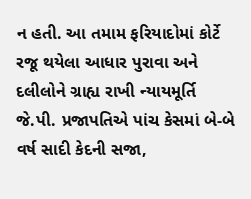ન હતી. આ તમામ ફરિયાદોમાં કોર્ટે રજૂ થયેલા આધાર પુરાવા અને દલીલોને ગ્રાહ્ય રાખી ન્યાયમૂર્તિ જે.પી. પ્રજાપતિએ પાંચ કેસમાં બે-બે વર્ષ સાદી કેદની સજા,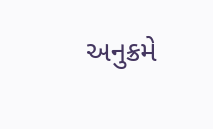અનુક્રમે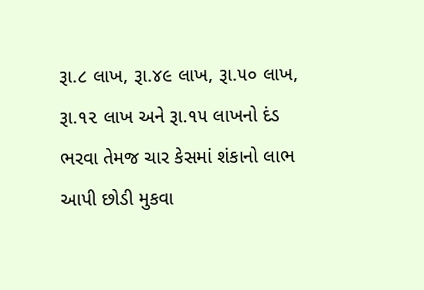રૂા.૮ લાખ, રૂા.૪૯ લાખ, રૂા.૫૦ લાખ, રૂા.૧૨ લાખ અને રૂા.૧૫ લાખનો દંડ ભરવા તેમજ ચાર કેસમાં શંકાનો લાભ આપી છોડી મુકવા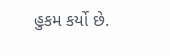હુકમ કર્યો છે.